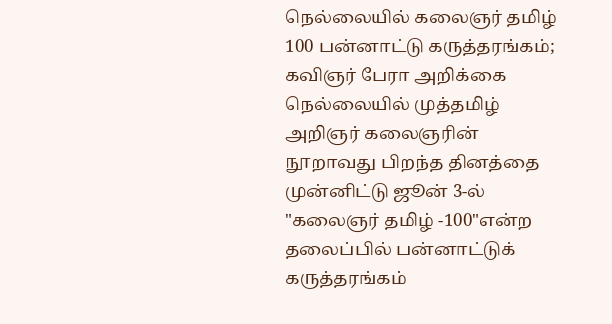நெல்லையில் கலைஞர் தமிழ் 100 பன்னாட்டு கருத்தரங்கம்; கவிஞர் பேரா அறிக்கை
நெல்லையில் முத்தமிழ் அறிஞர் கலைஞரின் நூறாவது பிறந்த தினத்தை முன்னிட்டு ஜூன் 3-ல் "கலைஞர் தமிழ் -100"என்ற தலைப்பில் பன்னாட்டுக் கருத்தரங்கம்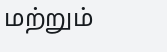மற்றும்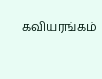கவியரங்கம்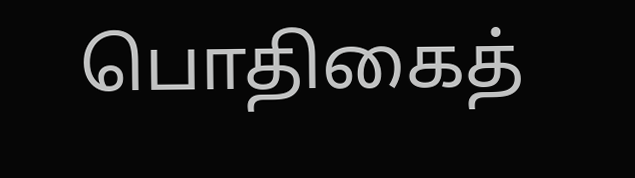பொதிகைத்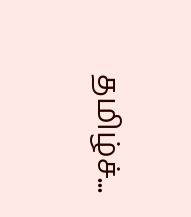தமிழ்ச்...